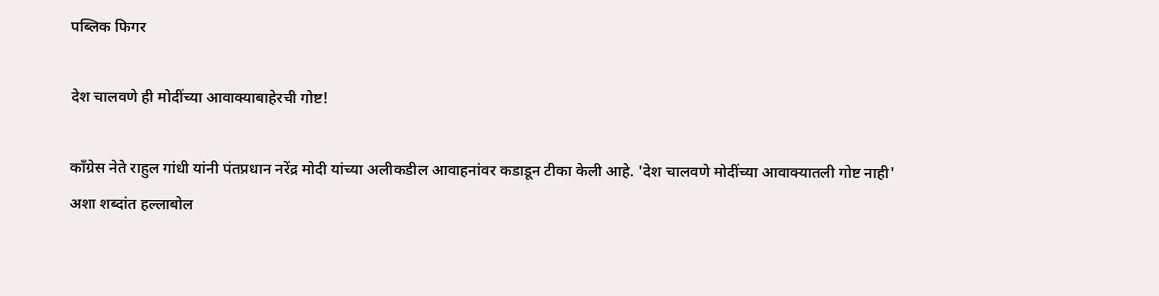पब्लिक फिगर

देश चालवणे ही मोदींच्या आवाक्याबाहेरची गोष्ट!

काँग्रेस नेते राहुल गांधी यांनी पंतप्रधान नरेंद्र मोदी यांच्या अलीकडील आवाहनांवर कडाडून टीका केली आहे. 'देश चालवणे मोदींच्या आवाक्यातली गोष्ट नाही' अशा शब्दांत हल्लाबोल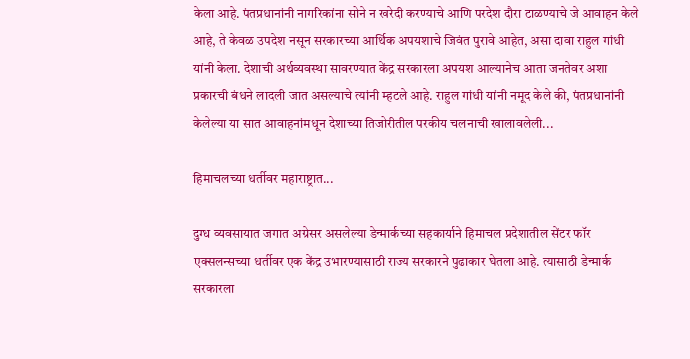केला आहे. पंतप्रधानांनी नागरिकांना सोने न खरेदी करण्याचे आणि परदेश दौरा टाळण्याचे जे आवाहन केले आहे, ते केवळ उपदेश नसून सरकारच्या आर्थिक अपयशाचे जिवंत पुरावे आहेत, असा दावा राहुल गांधी यांनी केला. देशाची अर्थव्यवस्था सावरण्यात केंद्र सरकारला अपयश आल्यानेच आता जनतेवर अशा प्रकारची बंधने लादली जात असल्याचे त्यांनी म्हटले आहे. राहुल गांधी यांनी नमूद केले की, पंतप्रधानांनी केलेल्या या सात आवाहनांमधून देशाच्या तिजोरीतील परकीय चलनाची खालावलेली...

हिमाचलच्या धर्तीवर महाराष्ट्रात...

दुग्ध व्यवसायात जगात अग्रेसर असलेल्या डेन्मार्कच्या सहकार्याने हिमाचल प्रदेशातील सेंटर फॉर एक्सलन्सच्या धर्तीवर एक केंद्र उभारण्यासाठी राज्य सरकारने पुढाकार घेतला आहे. त्यासाठी डेन्मार्क सरकारला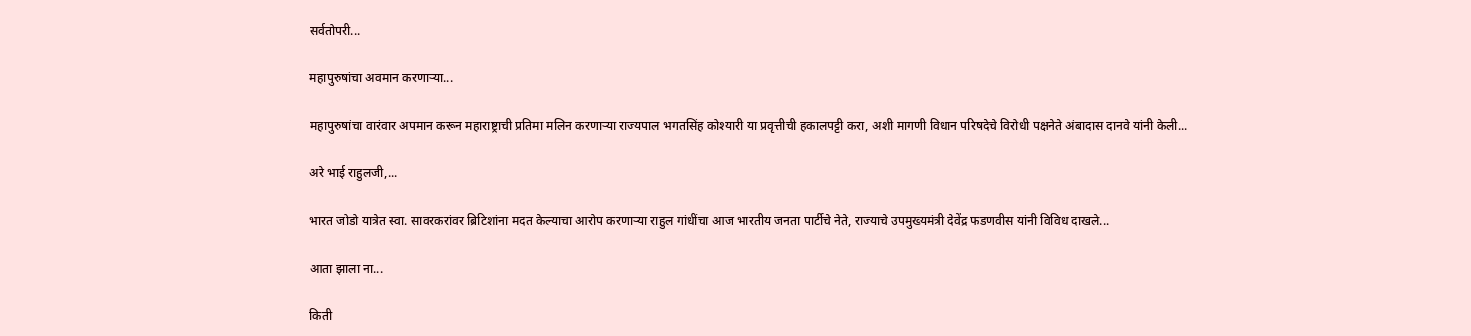सर्वतोपरी...

महापुरुषांचा अवमान करणाऱ्या...

महापुरुषांचा वारंवार अपमान करून महाराष्ट्राची प्रतिमा मलिन करणाऱ्या राज्यपाल भगतसिंह कोश्यारी या प्रवृत्तीची हकालपट्टी करा, अशी मागणी विधान परिषदेचे विरोधी पक्षनेते अंबादास दानवे यांनी केली...

अरे भाई राहुलजी,...

भारत जोडो यात्रेत स्वा. सावरकरांवर ब्रिटिशांना मदत केल्याचा आरोप करणाऱ्या राहुल गांधींचा आज भारतीय जनता पार्टीचे नेते, राज्याचे उपमुख्यमंत्री देवेंद्र फडणवीस यांनी विविध दाखले...

आता झाला ना...

किती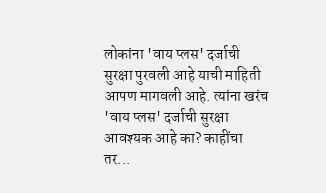लोकांना 'वाय प्लस' दर्जाची सुरक्षा पुरवली आहे याची माहिती आपण मागवली आहे. त्यांना खरंच 'वाय प्लस' दर्जाची सुरक्षा आवश्यक आहे का? काहींचा तर...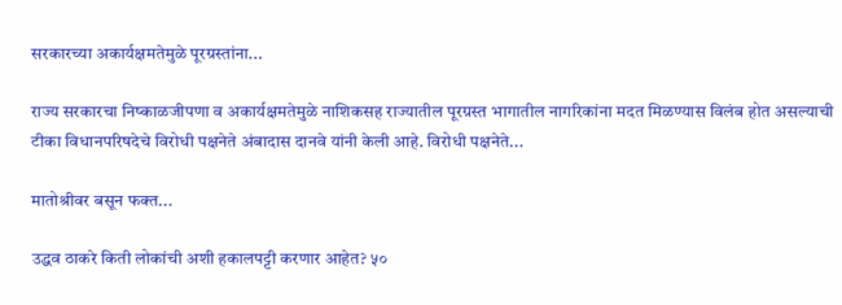सरकारच्या अकार्यक्षमतेमुळे पूरग्रस्तांना...

राज्य सरकारचा निष्काळजीपणा व अकार्यक्षमतेमुळे नाशिकसह राज्यातील पूरग्रस्त भागातील नागरिकांना मदत मिळण्यास विलंब होत असल्याची टीका विधानपरिषदेचे विरोधी पक्षनेते अंबादास दानवे यांनी केली आहे. विरोधी पक्षनेते...

मातोश्रीवर बसून फक्त...

उद्धव ठाकरे किती लोकांची अशी हकालपट्टी करणार आहेत? ५०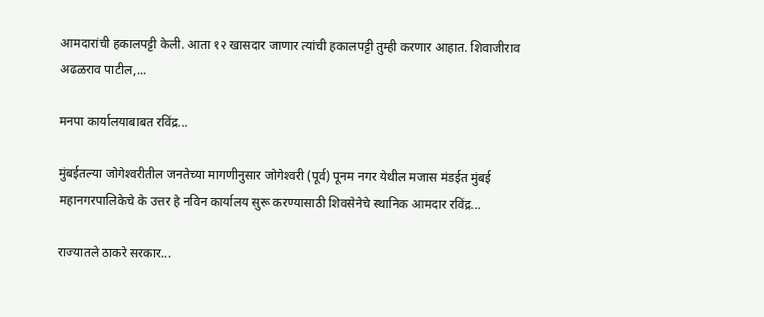आमदारांची हकालपट्टी केली. आता १२ खासदार जाणार त्यांची हकालपट्टी तुम्ही करणार आहात. शिवाजीराव अढळराव पाटील,...

मनपा कार्यालयाबाबत रविंद्र...

मुंबईतल्या जोगेश्‍वरीतील जनतेच्या मागणीनुसार जोगेश्‍वरी (पूर्व) पूनम नगर येथील मजास मंडईत मुंबई महानगरपालिकेचे के उत्तर हे नविन कार्यालय सुरू करण्यासाठी शिवसेनेचे स्थानिक आमदार रविंद्र...

राज्यातले ठाकरे सरकार...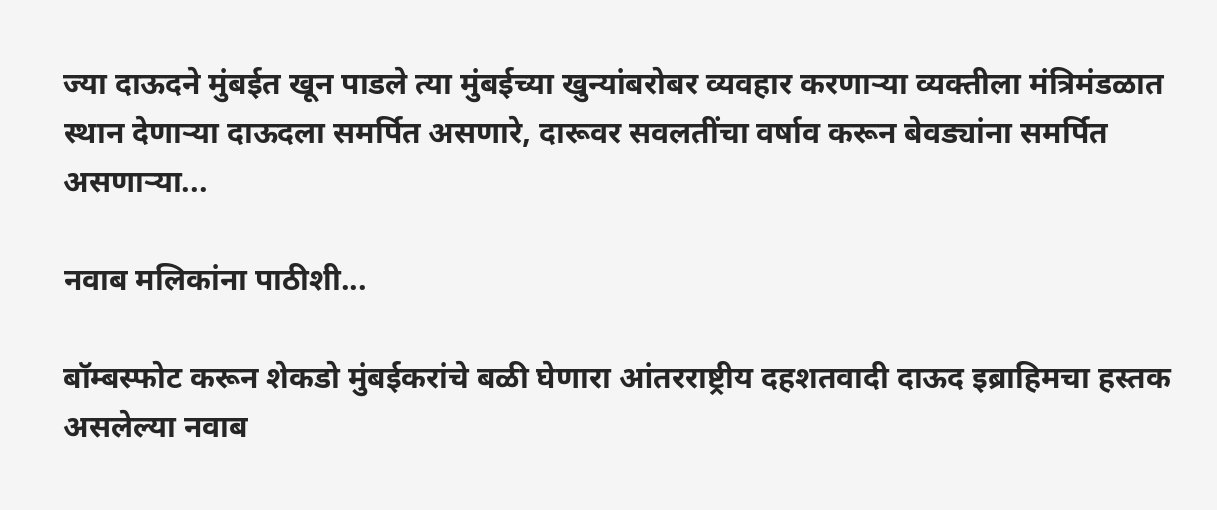ज्या दाऊदने मुंबईत खून पाडले त्या मुंबईच्या खुन्यांबरोबर व्यवहार करणाऱ्या व्यक्तीला मंत्रिमंडळात स्थान देणाऱ्या दाऊदला समर्पित असणारे, दारूवर सवलतींचा वर्षाव करून बेवड्यांना समर्पित असणाऱ्या...

नवाब मलिकांना पाठीशी...

बॉम्बस्फोट करून शेकडो मुंबईकरांचे बळी घेणारा आंतरराष्ट्रीय दहशतवादी दाऊद इब्राहिमचा हस्तक असलेल्या नवाब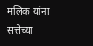मलिक यांना सत्तेच्या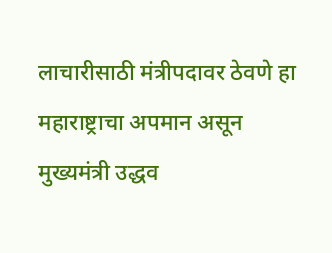लाचारीसाठी मंत्रीपदावर ठेवणे हा महाराष्ट्राचा अपमान असून मुख्यमंत्री उद्धव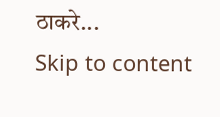ठाकरे...
Skip to content